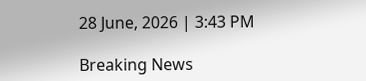28 June, 2026 | 3:43 PM

Breaking News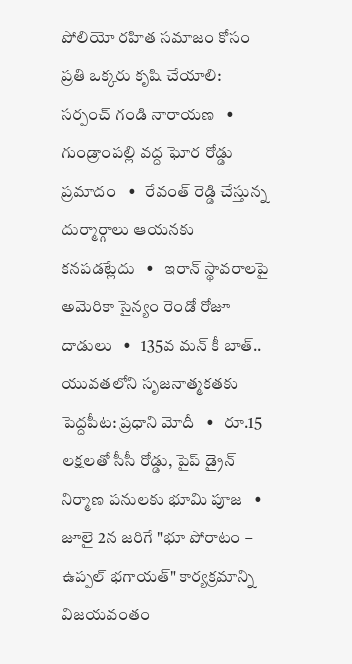పోలియో రహిత సమాజం కోసం ప్రతి ఒక్కరు కృషి చేయాలి: సర్పంచ్ గండి నారాయణ   •   గుండ్రాంపల్లి వద్ద ఘోర రోడ్డు ప్రమాదం   •   రేవంత్ రెడ్డి చేస్తున్న దుర్మార్గాలు ఆయనకు కనపడట్లేదు   •   ఇరాన్ స్థావరాలపై అమెరికా సైన్యం రెండో రోజూ దాడులు   •   135వ మన్ కీ బాత్.. యువతలోని సృజనాత్మకతకు పెద్దపీట: ప్రధాని మోదీ   •   రూ.15 లక్షలతో సీసీ రోడ్డు, పైప్ డ్రైన్ నిర్మాణ పనులకు భూమి పూజ   •   జూలై 2న జరిగే "భూ పోరాటం – ఉప్పల్ భగాయత్" కార్యక్రమాన్ని విజయవంతం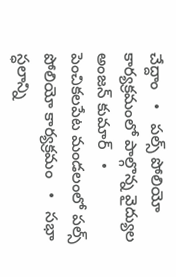చేద్దాం   •   పల్స్ పోలియో కార్యక్రమంలో పాల్గొన్న వైద్యుల అంజన్ కుమార్   •   పెంచికలపేట మండలంలో పల్స్ పోలియో కార్యక్రమం   •   సభా స్ధలాన్ని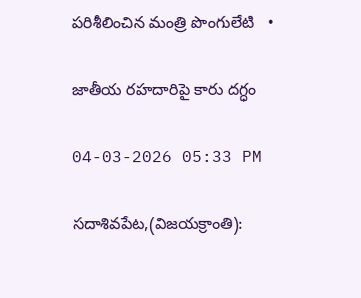పరిశీలించిన మంత్రి పొంగులేటి   •

జాతీయ రహదారిపై కారు దగ్ధం

04-03-2026 05:33 PM

సదాశివపేట,(విజయక్రాంతి):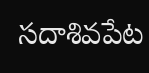సదాశివపేట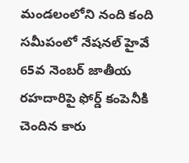మండలంలోని నంది కంది సమీపంలో నేషనల్ హైవే 65వ నెంబర్ జాతీయ రహదారిపై ఫోర్డ్ కంపెనీకి చెందిన కారు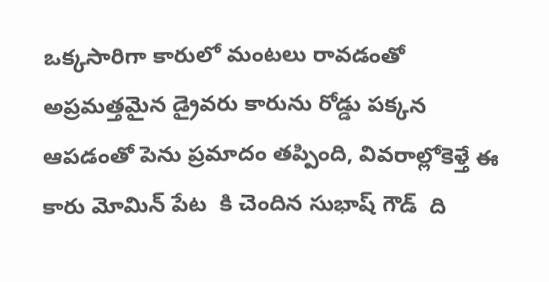ఒక్కసారిగా కారులో మంటలు రావడంతో అప్రమత్తమైన డ్రైవరు కారును రోడ్డు పక్కన ఆపడంతో పెను ప్రమాదం తప్పింది, వివరాల్లోకెళ్తే ఈ కారు మోమిన్ పేట  కి చెందిన సుభాష్ గౌడ్  ది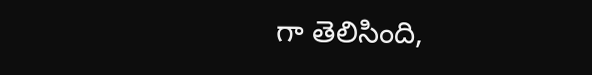గా తెలిసింది,